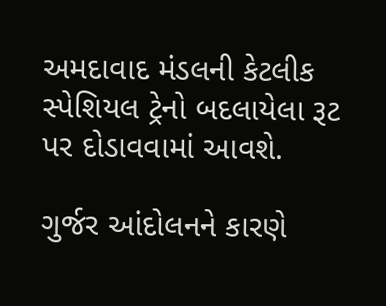અમદાવાદ મંડલની કેટલીક સ્પેશિયલ ટ્રેનો બદલાયેલા રૂટ પર દોડાવવામાં આવશે.

ગુર્જર આંદોલનને કારણે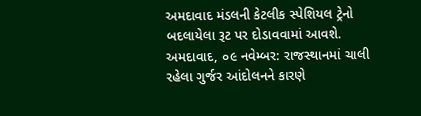અમદાવાદ મંડલની કેટલીક સ્પેશિયલ ટ્રેનો બદલાયેલા રૂટ પર દોડાવવામાં આવશે.      અમદાવાદ, ૦૯ નવેમ્બર: રાજસ્થાનમાં ચાલી રહેલા ગુર્જર આંદોલનને કારણે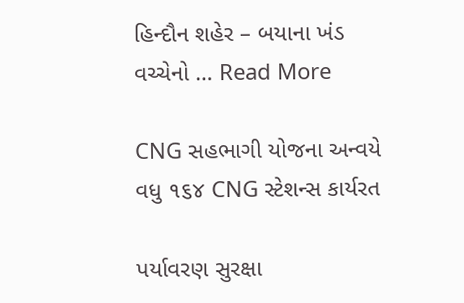હિન્દૌન શહેર – બયાના ખંડ વચ્ચેનો … Read More

CNG સહભાગી યોજના અન્વયે વધુ ૧૬૪ CNG સ્ટેશન્સ કાર્યરત

પર્યાવરણ સુરક્ષા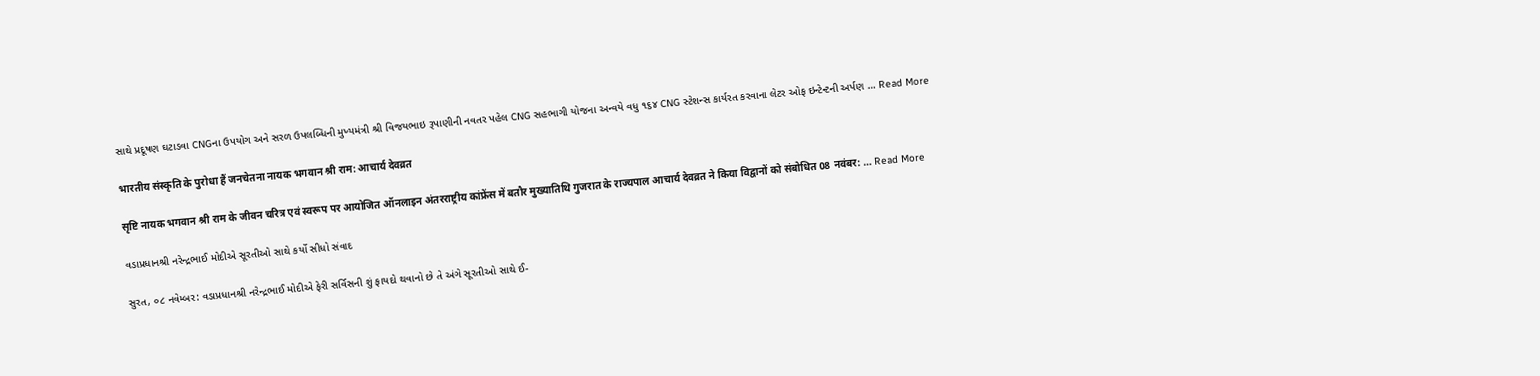સાથે પ્રદૂષણ ઘટાડવા CNGના ઉપયોગ અને સરળ ઉપલબ્ધિની મુખ્યમંત્રી શ્રી વિજયભાઇ રૂપાણીની નવતર પહેલ CNG સહભાગી યોજના અન્વયે વધુ ૧૬૪ CNG સ્ટેશન્સ કાર્યરત કરવાના લેટર ઓફ ઇન્ટેન્ટની અર્પણ … Read More

भारतीय संस्कृति के पुरोधा हैं जनचेतना नायक भगवान श्री राम: आचार्य देवव्रत

सृष्टि नायक भगवान श्री राम के जीवन चरित्र एवं स्वरूप पर आयोजित ऑनलाइन अंतरराष्ट्रीय कांफ्रेंस में बतौर मुख्यातिथि गुजरात के राज्यपाल आचार्य देवव्रत ने किया विद्वानों को संबोधित 08 नवंबर: … Read More

વડાપ્રધાનશ્રી નરેન્દ્રભાઈ મોદીએ સૂરતીઓ સાથે કર્યો સીધો સંવાદ

સુરત, ૦૮ નવેમ્બર: વડાપ્રધાનશ્રી નરેન્દ્રભાઈ મોદીએ ફેરી સર્વિસની શું ફાયદો થવાનો છે તે અંગે સૂરતીઓ સાથે ઈ-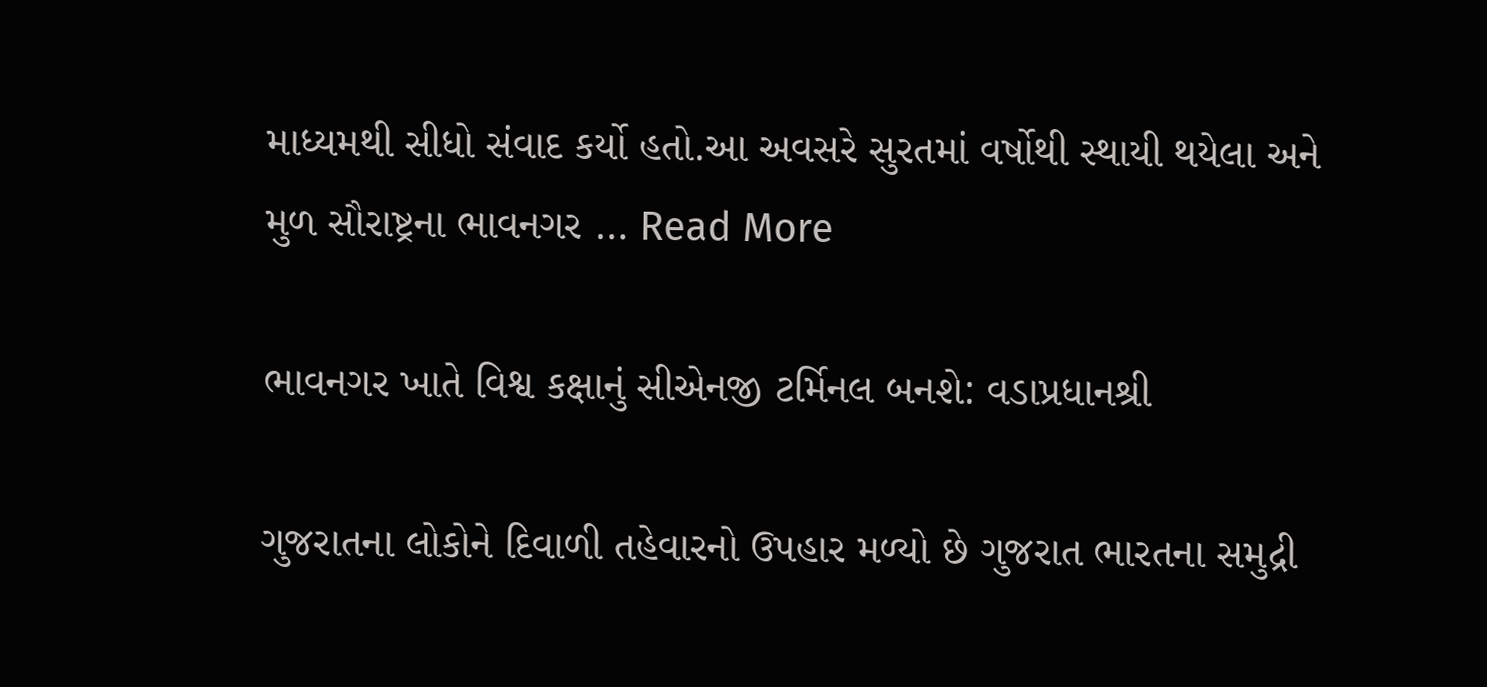માધ્યમથી સીધો સંવાદ કર્યો હતો.આ અવસરે સુરતમાં વર્ષોથી સ્થાયી થયેલા અને મુળ સૌરાષ્ટ્રના ભાવનગર … Read More

ભાવનગર ખાતે વિશ્વ કક્ષાનું સીએનજી ટર્મિનલ બનશે: વડાપ્રધાનશ્રી

ગુજરાતના લોકોને દિવાળી તહેવારનો ઉપહાર મળ્યો છે ગુજરાત ભારતના સમુદ્રી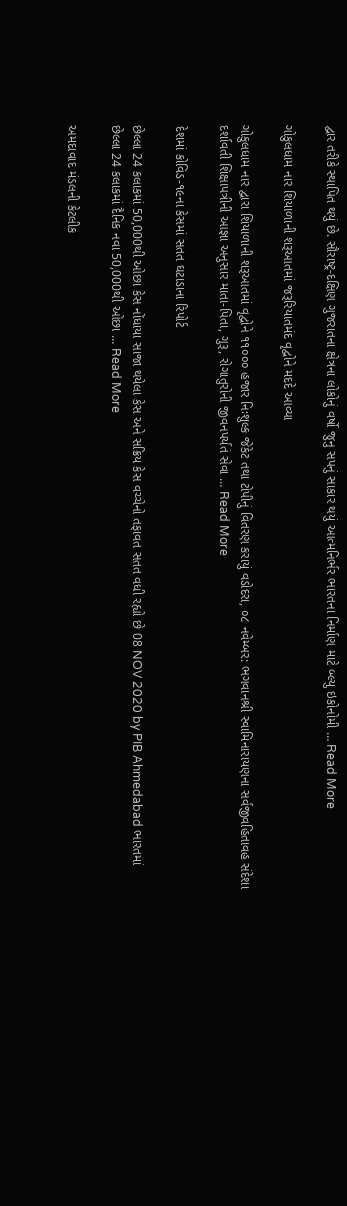દ્વાર તરીકે સ્થાપિત થયું છે. સૌરાષ્ટ્ર-દક્ષિણ ગુજરાતના ક્ષેત્રના લોકોનું વર્ષો જુનુ સપનું સાકાર થયું આત્મનિર્ભર ભારતના નિર્માણ માટે બ્લ્યુ ઇકોનોમી … Read More

ગોકુલધામ નાર શિયાળાની શરૂઆતમાં જરૂરિયાતમંદ વૃદ્વોને મદદે આવ્યા

ગોકુલધામ નાર દ્વારા શિયાળાની શરૂઆતમાં વૃદ્વોને ૧૧૦૦૦ હજાર નિઃશુલ્ક જેકેટ તથા ટોપીનું વિતરણ કરાયું વડોદરા, ૦૮ નવેમ્બર: ભગવાનશ્રી સ્વામિનારાયણના સર્વજીવહિતાવહ સંદેશા દર્શાવતી શિક્ષાપત્રીની આજ્ઞા અનુસાર માતા-પિતા, ગુરૂ, રોગાતુરોની જીવનપર્યતં સેવા … Read More

દેશમાં કોવિડ-૧૯ના કેસમાં સતત ઘટાડાના રિપોર્ટ

છેલ્લા 24 કલાકમાં 50,000થી ઓછા કેસ નોંધાયા સાજા થયેલા કેસ અને સક્રિય કેસ વચ્ચેનો તફાવત સતત વધી રહ્યો છે 08 NOV 2020 by PIB Ahmedabad ભારતમાં છેલ્લા 24 કલાકમાં દૈનિક નવા 50,000થી ઓછા … Read More

અમદાવાદ મંડલની કેટલીક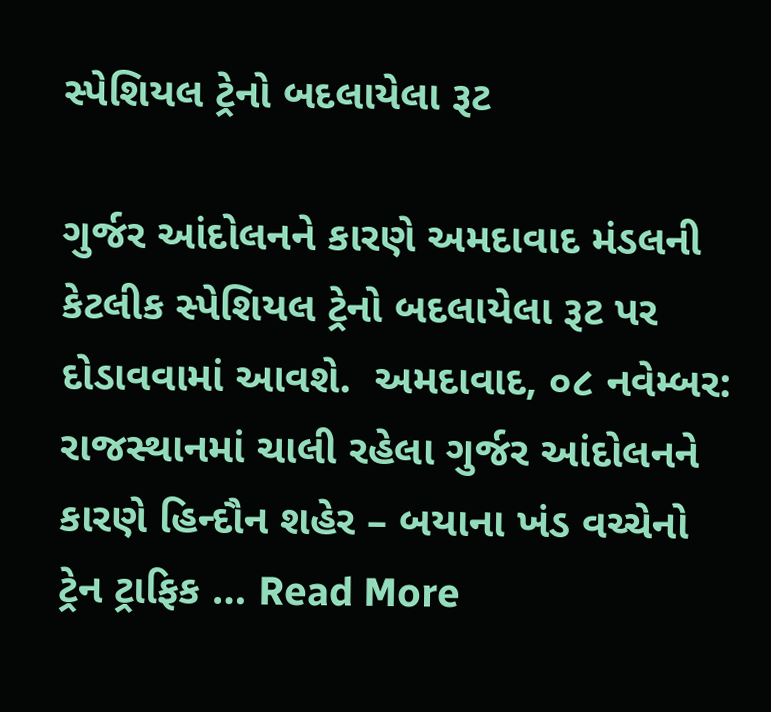સ્પેશિયલ ટ્રેનો બદલાયેલા રૂટ

ગુર્જર આંદોલનને કારણે અમદાવાદ મંડલની કેટલીક સ્પેશિયલ ટ્રેનો બદલાયેલા રૂટ પર દોડાવવામાં આવશે.  અમદાવાદ, ૦૮ નવેમ્બર: રાજસ્થાનમાં ચાલી રહેલા ગુર્જર આંદોલનને કારણે હિન્દૌન શહેર – બયાના ખંડ વચ્ચેનો ટ્રેન ટ્રાફિક … Read More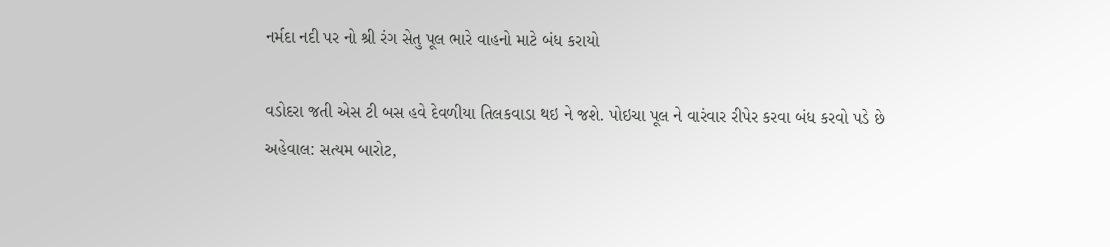નર્મદા નદી પર નો શ્રી રંગ સેતુ પૂલ ભારે વાહનો માટે બંધ કરાયો

વડોદરા જતી એસ ટી બસ હવે દેવળીયા તિલકવાડા થઇ ને જશે. પોઇચા પૂલ ને વારંવાર રીપેર કરવા બંધ કરવો પડે છે અહેવાલ: સત્યમ બારોટ,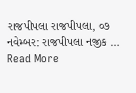રાજપીપલા રાજપીપલા, ૦૭ નવેમ્બર: રાજપીપલા નજીક … Read More